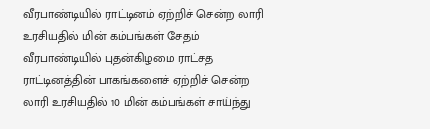வீரபாண்டியில் ராட்டினம் ஏற்றிச் சென்ற லாரி உரசியதில் மின் கம்பங்கள் சேதம்
வீரபாண்டியில் புதன்கிழமை ராட்சத ராட்டினத்தின் பாகங்களைச் ஏற்றிச் சென்ற லாரி உரசியதில் 10 மின் கம்பங்கள் சாய்ந்து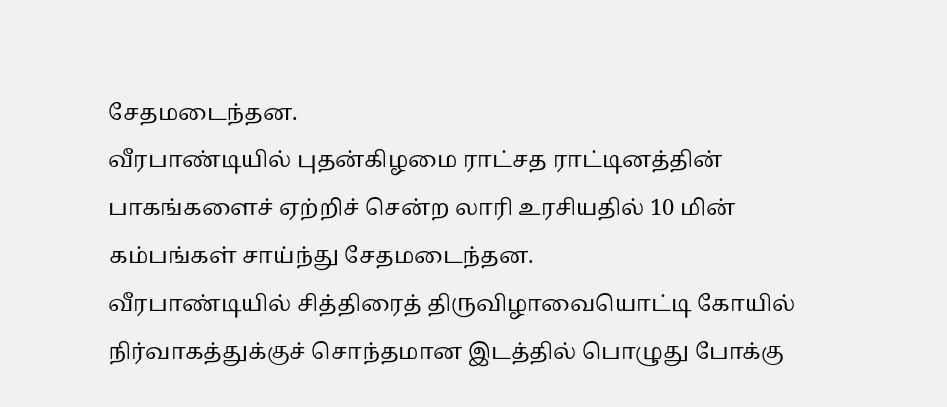சேதமடைந்தன.
வீரபாண்டியில் புதன்கிழமை ராட்சத ராட்டினத்தின் பாகங்களைச் ஏற்றிச் சென்ற லாரி உரசியதில் 10 மின் கம்பங்கள் சாய்ந்து சேதமடைந்தன.
வீரபாண்டியில் சித்திரைத் திருவிழாவையொட்டி கோயில் நிர்வாகத்துக்குச் சொந்தமான இடத்தில் பொழுது போக்கு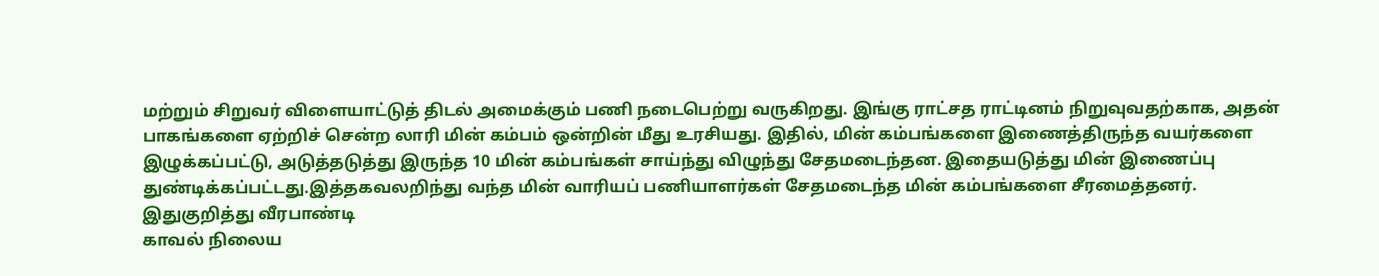மற்றும் சிறுவர் விளையாட்டுத் திடல் அமைக்கும் பணி நடைபெற்று வருகிறது. இங்கு ராட்சத ராட்டினம் நிறுவுவதற்காக, அதன் பாகங்களை ஏற்றிச் சென்ற லாரி மின் கம்பம் ஒன்றின் மீது உரசியது. இதில், மின் கம்பங்களை இணைத்திருந்த வயர்களை இழுக்கப்பட்டு, அடுத்தடுத்து இருந்த 10 மின் கம்பங்கள் சாய்ந்து விழுந்து சேதமடைந்தன. இதையடுத்து மின் இணைப்பு துண்டிக்கப்பட்டது.இத்தகவலறிந்து வந்த மின் வாரியப் பணியாளர்கள் சேதமடைந்த மின் கம்பங்களை சீரமைத்தனர்.
இதுகுறித்து வீரபாண்டி
காவல் நிலைய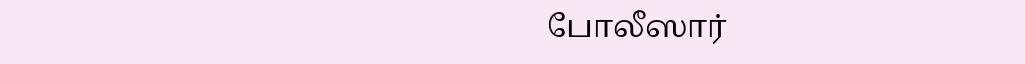போலீஸார்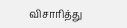விசாரித்து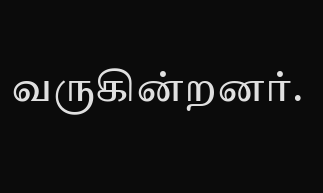வருகின்றனர்.